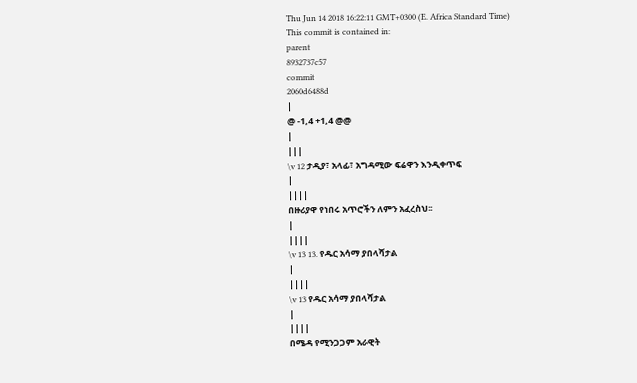Thu Jun 14 2018 16:22:11 GMT+0300 (E. Africa Standard Time)
This commit is contained in:
parent
8932737c57
commit
2060d6488d
|
@ -1,4 +1,4 @@
|
|||
\v 12 ታዲያ፣ አላፊ፣ አግዳሚው ፍሬዋን እንዲቀጥፍ
|
||||
በዙሪያዋ የነበሩ አጥሮችን ለምን አፈረስህ፡፡
|
||||
\v 13 13. የዱር አሳማ ያበላሻታል
|
||||
\v 13 የዱር አሳማ ያበላሻታል
|
||||
በሜዳ የሚንጋጋም አራዊት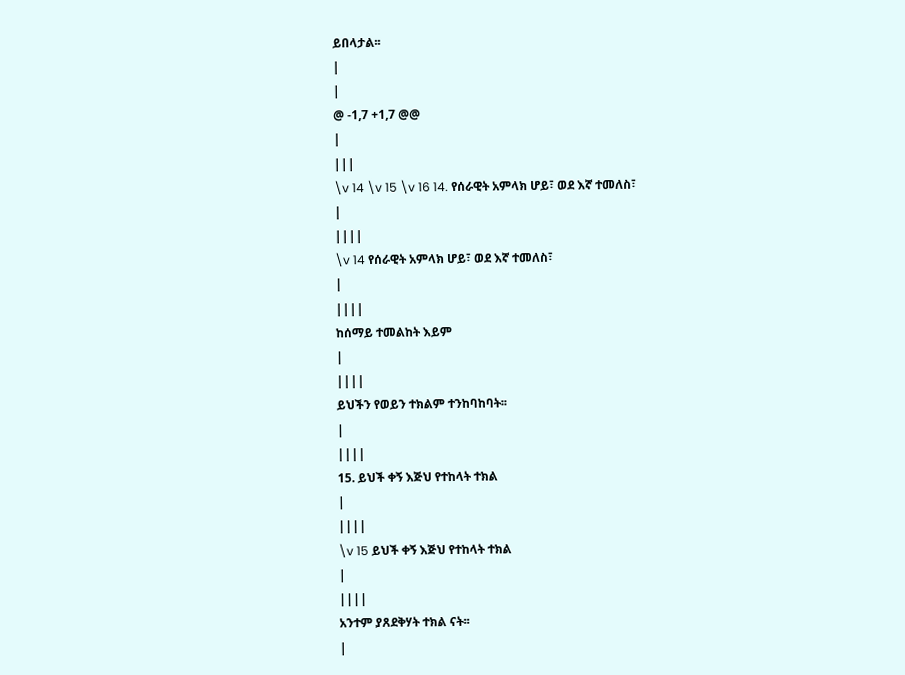ይበላታል፡፡
|
|
@ -1,7 +1,7 @@
|
|||
\v 14 \v 15 \v 16 14. የሰራዊት አምላክ ሆይ፣ ወደ እኛ ተመለስ፣
|
||||
\v 14 የሰራዊት አምላክ ሆይ፣ ወደ እኛ ተመለስ፣
|
||||
ከሰማይ ተመልከት እይም
|
||||
ይህችን የወይን ተክልም ተንከባከባት፡፡
|
||||
15. ይህች ቀኝ እጅህ የተከላት ተክል
|
||||
\v 15 ይህች ቀኝ እጅህ የተከላት ተክል
|
||||
አንተም ያጸደቅሃት ተክል ናት፡፡
|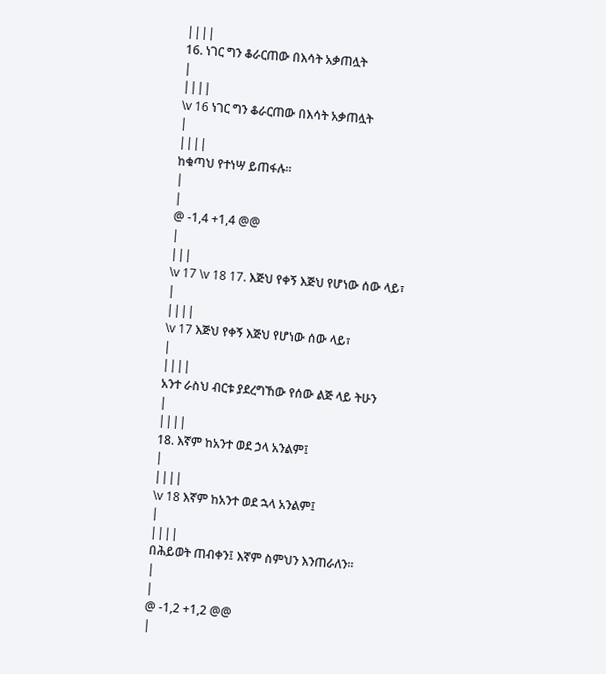||||
16. ነገር ግን ቆራርጠው በእሳት አቃጠሏት
|
||||
\v 16 ነገር ግን ቆራርጠው በእሳት አቃጠሏት
|
||||
ከቁጣህ የተነሣ ይጠፋሉ፡፡
|
|
@ -1,4 +1,4 @@
|
|||
\v 17 \v 18 17. እጅህ የቀኝ እጅህ የሆነው ሰው ላይ፣
|
||||
\v 17 እጅህ የቀኝ እጅህ የሆነው ሰው ላይ፣
|
||||
አንተ ራስህ ብርቱ ያደረግኸው የሰው ልጅ ላይ ትሁን
|
||||
18. እኛም ከአንተ ወደ ኃላ አንልም፤
|
||||
\v 18 እኛም ከአንተ ወደ ኋላ አንልም፤
|
||||
በሕይወት ጠብቀን፤ እኛም ስምህን እንጠራለን፡፡
|
|
@ -1,2 +1,2 @@
|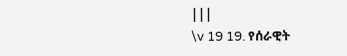|||
\v 19 19. የሰራዊት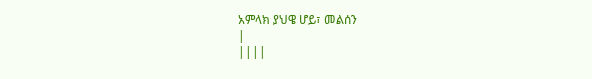አምላክ ያህዌ ሆይ፣ መልሰን
|
||||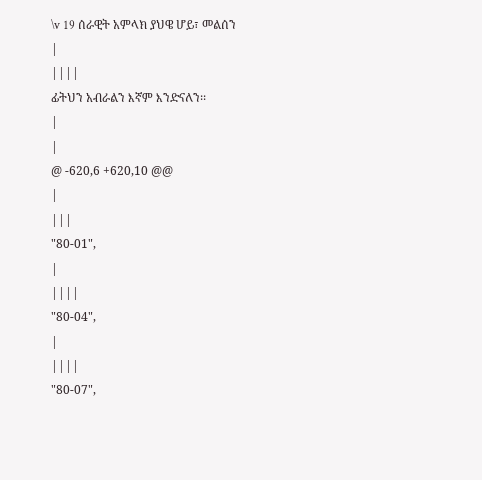\v 19 ሰራዊት አምላክ ያህዌ ሆይ፣ መልሰን
|
||||
ፊትህን አብራልን እኛም እንድናለን፡፡
|
|
@ -620,6 +620,10 @@
|
|||
"80-01",
|
||||
"80-04",
|
||||
"80-07",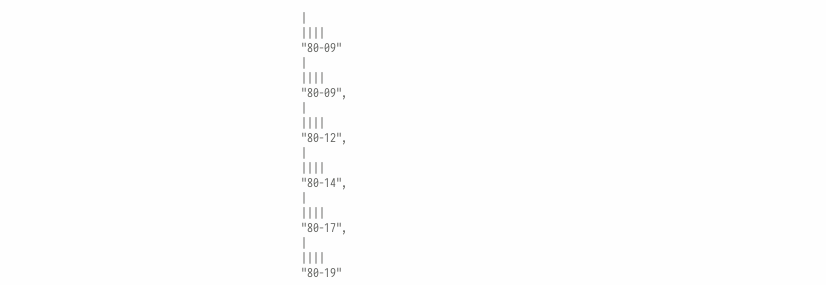|
||||
"80-09"
|
||||
"80-09",
|
||||
"80-12",
|
||||
"80-14",
|
||||
"80-17",
|
||||
"80-19"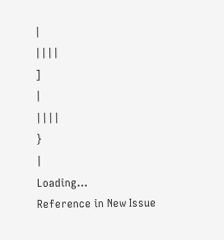|
||||
]
|
||||
}
|
Loading…
Reference in New Issue